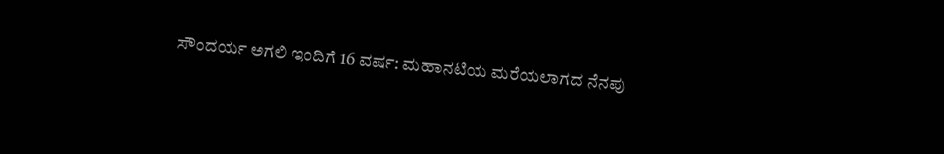ಸೌಂದರ್ಯ ಅಗಲಿ ಇಂದಿಗೆ 16 ವರ್ಷ: ಮಹಾನಟಿಯ ಮರೆಯಲಾಗದ ನೆನಪು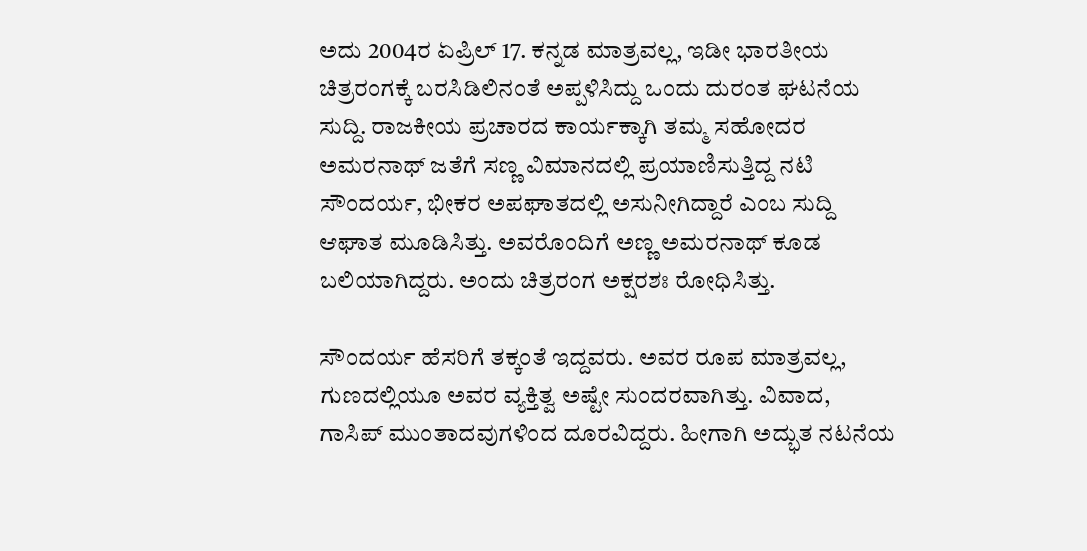ಅದು 2004ರ ಏಪ್ರಿಲ್ 17. ಕನ್ನಡ ಮಾತ್ರವಲ್ಲ, ಇಡೀ ಭಾರತೀಯ ಚಿತ್ರರಂಗಕ್ಕೆ ಬರಸಿಡಿಲಿನಂತೆ ಅಪ್ಪಳಿಸಿದ್ದು ಒಂದು ದುರಂತ ಘಟನೆಯ ಸುದ್ದಿ. ರಾಜಕೀಯ ಪ್ರಚಾರದ ಕಾರ್ಯಕ್ಕಾಗಿ ತಮ್ಮ ಸಹೋದರ ಅಮರನಾಥ್ ಜತೆಗೆ ಸಣ್ಣ ವಿಮಾನದಲ್ಲಿ ಪ್ರಯಾಣಿಸುತ್ತಿದ್ದ ನಟಿ ಸೌಂದರ್ಯ, ಭೀಕರ ಅಪಘಾತದಲ್ಲಿ ಅಸುನೀಗಿದ್ದಾರೆ ಎಂಬ ಸುದ್ದಿ ಆಘಾತ ಮೂಡಿಸಿತ್ತು. ಅವರೊಂದಿಗೆ ಅಣ್ಣ ಅಮರನಾಥ್ ಕೂಡ ಬಲಿಯಾಗಿದ್ದರು. ಅಂದು ಚಿತ್ರರಂಗ ಅಕ್ಷರಶಃ ರೋಧಿಸಿತ್ತು.

ಸೌಂದರ್ಯ ಹೆಸರಿಗೆ ತಕ್ಕಂತೆ ಇದ್ದವರು. ಅವರ ರೂಪ ಮಾತ್ರವಲ್ಲ, ಗುಣದಲ್ಲಿಯೂ ಅವರ ವ್ಯಕ್ತಿತ್ವ ಅಷ್ಟೇ ಸುಂದರವಾಗಿತ್ತು. ವಿವಾದ, ಗಾಸಿಪ್ ಮುಂತಾದವುಗಳಿಂದ ದೂರವಿದ್ದರು. ಹೀಗಾಗಿ ಅದ್ಭುತ ನಟನೆಯ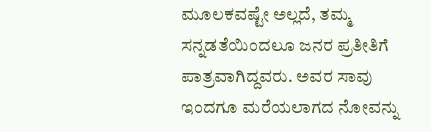ಮೂಲಕವಷ್ಟೇ ಅಲ್ಲದೆ, ತಮ್ಮ ಸನ್ನಡತೆಯಿಂದಲೂ ಜನರ ಪ್ರತೀತಿಗೆ ಪಾತ್ರವಾಗಿದ್ದವರು. ಅವರ ಸಾವು ಇಂದಗೂ ಮರೆಯಲಾಗದ ನೋವನ್ನು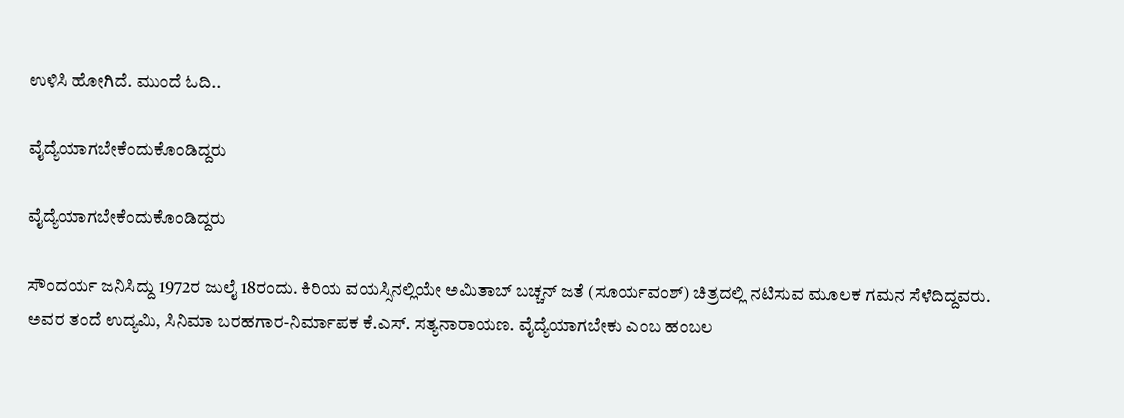ಉಳಿಸಿ ಹೋಗಿದೆ. ಮುಂದೆ ಓದಿ..

ವೈದ್ಯೆಯಾಗಬೇಕೆಂದುಕೊಂಡಿದ್ದರು

ವೈದ್ಯೆಯಾಗಬೇಕೆಂದುಕೊಂಡಿದ್ದರು

ಸೌಂದರ್ಯ ಜನಿಸಿದ್ದು 1972ರ ಜುಲೈ 18ರಂದು. ಕಿರಿಯ ವಯಸ್ಸಿನಲ್ಲಿಯೇ ಅಮಿತಾಬ್ ಬಚ್ಚನ್ ಜತೆ (ಸೂರ್ಯವಂಶ್) ಚಿತ್ರದಲ್ಲಿ ನಟಿಸುವ ಮೂಲಕ ಗಮನ ಸೆಳೆದಿದ್ದವರು. ಅವರ ತಂದೆ ಉದ್ಯಮಿ, ಸಿನಿಮಾ ಬರಹಗಾರ-ನಿರ್ಮಾಪಕ ಕೆ.ಎಸ್. ಸತ್ಯನಾರಾಯಣ. ವೈದ್ಯೆಯಾಗಬೇಕು ಎಂಬ ಹಂಬಲ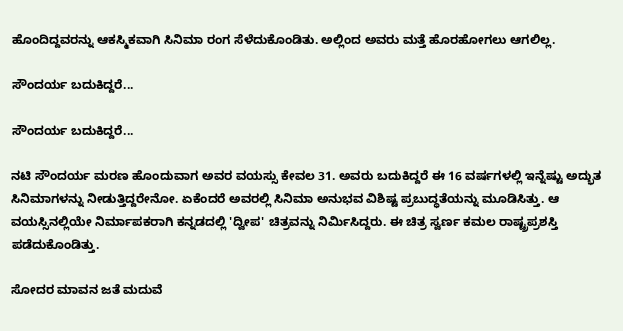ಹೊಂದಿದ್ದವರನ್ನು ಆಕಸ್ಮಿಕವಾಗಿ ಸಿನಿಮಾ ರಂಗ ಸೆಳೆದುಕೊಂಡಿತು. ಅಲ್ಲಿಂದ ಅವರು ಮತ್ತೆ ಹೊರಹೋಗಲು ಆಗಲಿಲ್ಲ.

ಸೌಂದರ್ಯ ಬದುಕಿದ್ದರೆ...

ಸೌಂದರ್ಯ ಬದುಕಿದ್ದರೆ...

ನಟಿ ಸೌಂದರ್ಯ ಮರಣ ಹೊಂದುವಾಗ ಅವರ ವಯಸ್ಸು ಕೇವಲ 31. ಅವರು ಬದುಕಿದ್ದರೆ ಈ 16 ವರ್ಷಗಳಲ್ಲಿ ಇನ್ನೆಷ್ಟು ಅದ್ಭುತ ಸಿನಿಮಾಗಳನ್ನು ನೀಡುತ್ತಿದ್ದರೇನೋ. ಏಕೆಂದರೆ ಅವರಲ್ಲಿ ಸಿನಿಮಾ ಅನುಭವ ವಿಶಿಷ್ಟ ಪ್ರಬುದ್ಧತೆಯನ್ನು ಮೂಡಿಸಿತ್ತು. ಆ ವಯಸ್ಸಿನಲ್ಲಿಯೇ ನಿರ್ಮಾಪಕರಾಗಿ ಕನ್ನಡದಲ್ಲಿ 'ದ್ವೀಪ' ಚಿತ್ರವನ್ನು ನಿರ್ಮಿಸಿದ್ದರು. ಈ ಚಿತ್ರ ಸ್ವರ್ಣ ಕಮಲ ರಾಷ್ಟ್ರಪ್ರಶಸ್ತಿ ಪಡೆದುಕೊಂಡಿತ್ತು.

ಸೋದರ ಮಾವನ ಜತೆ ಮದುವೆ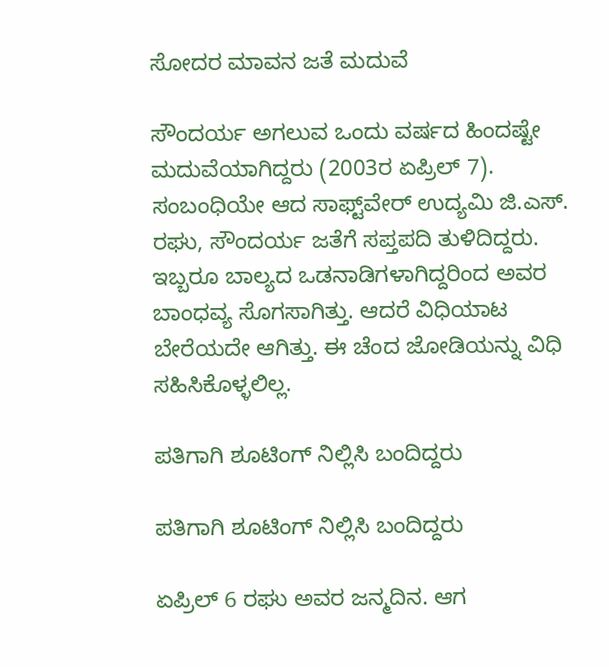ಸೋದರ ಮಾವನ ಜತೆ ಮದುವೆ

ಸೌಂದರ್ಯ ಅಗಲುವ ಒಂದು ವರ್ಷದ ಹಿಂದಷ್ಟೇ ಮದುವೆಯಾಗಿದ್ದರು (2003ರ ಏಪ್ರಿಲ್ 7). ಸಂಬಂಧಿಯೇ ಆದ ಸಾಫ್ಟ್‌ವೇರ್ ಉದ್ಯಮಿ ಜಿ.ಎಸ್. ರಘು, ಸೌಂದರ್ಯ ಜತೆಗೆ ಸಪ್ತಪದಿ ತುಳಿದಿದ್ದರು. ಇಬ್ಬರೂ ಬಾಲ್ಯದ ಒಡನಾಡಿಗಳಾಗಿದ್ದರಿಂದ ಅವರ ಬಾಂಧವ್ಯ ಸೊಗಸಾಗಿತ್ತು. ಆದರೆ ವಿಧಿಯಾಟ ಬೇರೆಯದೇ ಆಗಿತ್ತು. ಈ ಚೆಂದ ಜೋಡಿಯನ್ನು ವಿಧಿ ಸಹಿಸಿಕೊಳ್ಳಲಿಲ್ಲ.

ಪತಿಗಾಗಿ ಶೂಟಿಂಗ್ ನಿಲ್ಲಿಸಿ ಬಂದಿದ್ದರು

ಪತಿಗಾಗಿ ಶೂಟಿಂಗ್ ನಿಲ್ಲಿಸಿ ಬಂದಿದ್ದರು

ಏಪ್ರಿಲ್ 6 ರಘು ಅವರ ಜನ್ಮದಿನ. ಆಗ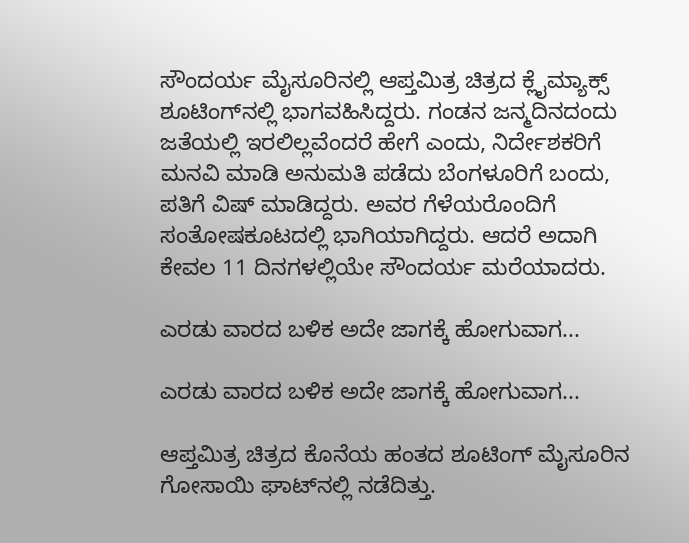ಸೌಂದರ್ಯ ಮೈಸೂರಿನಲ್ಲಿ ಆಪ್ತಮಿತ್ರ ಚಿತ್ರದ ಕ್ಲೈಮ್ಯಾಕ್ಸ್ ಶೂಟಿಂಗ್‌ನಲ್ಲಿ ಭಾಗವಹಿಸಿದ್ದರು. ಗಂಡನ ಜನ್ಮದಿನದಂದು ಜತೆಯಲ್ಲಿ ಇರಲಿಲ್ಲವೆಂದರೆ ಹೇಗೆ ಎಂದು, ನಿರ್ದೇಶಕರಿಗೆ ಮನವಿ ಮಾಡಿ ಅನುಮತಿ ಪಡೆದು ಬೆಂಗಳೂರಿಗೆ ಬಂದು, ಪತಿಗೆ ವಿಷ್ ಮಾಡಿದ್ದರು. ಅವರ ಗೆಳೆಯರೊಂದಿಗೆ ಸಂತೋಷಕೂಟದಲ್ಲಿ ಭಾಗಿಯಾಗಿದ್ದರು. ಆದರೆ ಅದಾಗಿ ಕೇವಲ 11 ದಿನಗಳಲ್ಲಿಯೇ ಸೌಂದರ್ಯ ಮರೆಯಾದರು.

ಎರಡು ವಾರದ ಬಳಿಕ ಅದೇ ಜಾಗಕ್ಕೆ ಹೋಗುವಾಗ...

ಎರಡು ವಾರದ ಬಳಿಕ ಅದೇ ಜಾಗಕ್ಕೆ ಹೋಗುವಾಗ...

ಆಪ್ತಮಿತ್ರ ಚಿತ್ರದ ಕೊನೆಯ ಹಂತದ ಶೂಟಿಂಗ್ ಮೈಸೂರಿನ ಗೋಸಾಯಿ ಘಾಟ್‌ನಲ್ಲಿ ನಡೆದಿತ್ತು.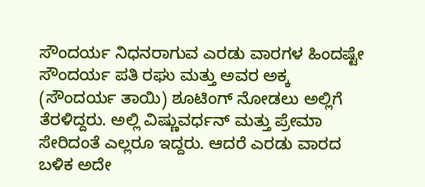ಸೌಂದರ್ಯ ನಿಧನರಾಗುವ ಎರಡು ವಾರಗಳ ಹಿಂದಷ್ಟೇ ಸೌಂದರ್ಯ ಪತಿ ರಘು ಮತ್ತು ಅವರ ಅಕ್ಕ (ಸೌಂದರ್ಯ ತಾಯಿ) ಶೂಟಿಂಗ್ ನೋಡಲು ಅಲ್ಲಿಗೆ ತೆರಳಿದ್ದರು. ಅಲ್ಲಿ ವಿಷ್ಣುವರ್ಧನ್ ಮತ್ತು ಪ್ರೇಮಾ ಸೇರಿದಂತೆ ಎಲ್ಲರೂ ಇದ್ದರು. ಆದರೆ ಎರಡು ವಾರದ ಬಳಿಕ ಅದೇ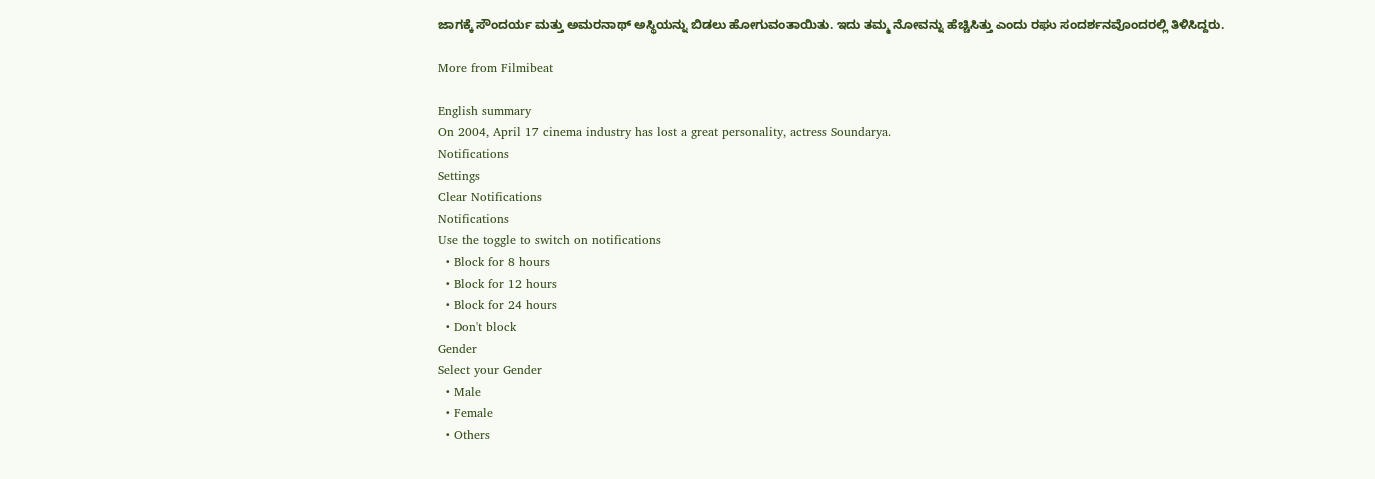ಜಾಗಕ್ಕೆ ಸೌಂದರ್ಯ ಮತ್ತು ಅಮರನಾಥ್ ಅಸ್ಥಿಯನ್ನು ಬಿಡಲು ಹೋಗುವಂತಾಯಿತು. ಇದು ತಮ್ಮ ನೋವನ್ನು ಹೆಚ್ಚಿಸಿತ್ತು ಎಂದು ರಘು ಸಂದರ್ಶನವೊಂದರಲ್ಲಿ ತಿಳಿಸಿದ್ದರು.

More from Filmibeat

English summary
On 2004, April 17 cinema industry has lost a great personality, actress Soundarya.
Notifications
Settings
Clear Notifications
Notifications
Use the toggle to switch on notifications
  • Block for 8 hours
  • Block for 12 hours
  • Block for 24 hours
  • Don't block
Gender
Select your Gender
  • Male
  • Female
  • Others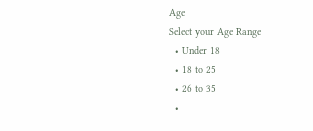Age
Select your Age Range
  • Under 18
  • 18 to 25
  • 26 to 35
  •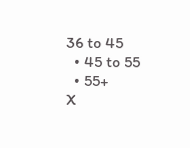36 to 45
  • 45 to 55
  • 55+
X